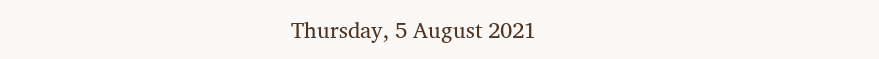Thursday, 5 August 2021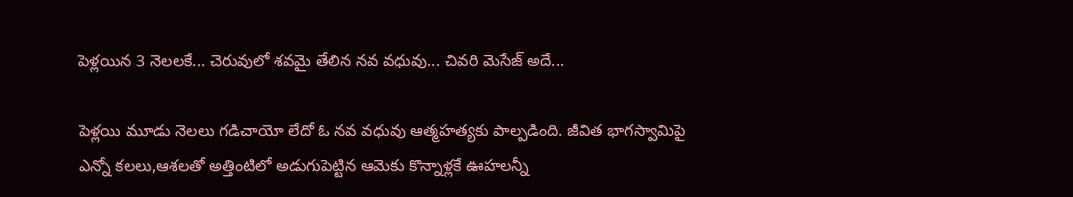పెళ్లయిన 3 నెలలకే... చెరువులో శవమై తేలిన నవ వధువు... చివరి మెసేజ్ అదే...

పెళ్లయి మూడు నెలలు గడిచాయో లేదో ఓ నవ వధువు ఆత్మహత్యకు పాల్పడింది. జీవిత భాగస్వామిపై ఎన్నో కలలు,ఆశలతో అత్తింటిలో అడుగుపెట్టిన ఆమెకు కొన్నాళ్లకే ఊహలన్నీ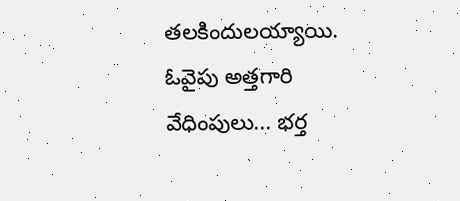తలకిందులయ్యాయి. ఓవైపు అత్తగారి వేధింపులు... భర్త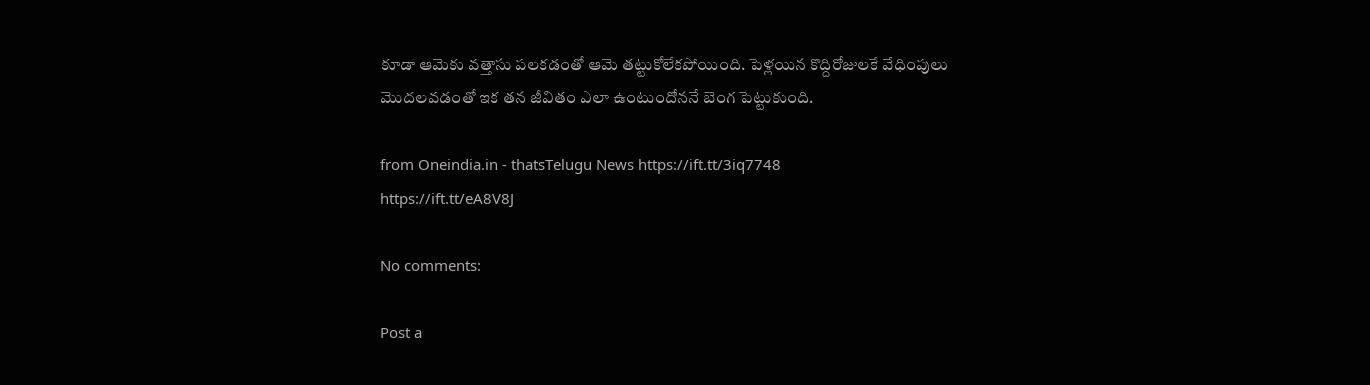కూడా ఆమెకు వత్తాసు పలకడంతో ఆమె తట్టుకోలేకపోయింది. పెళ్లయిన కొద్దిరోజులకే వేధింపులు మొదలవడంతో ఇక తన జీవితం ఎలా ఉంటుందోననే బెంగ పెట్టుకుంది.

from Oneindia.in - thatsTelugu News https://ift.tt/3iq7748
https://ift.tt/eA8V8J

No comments:

Post a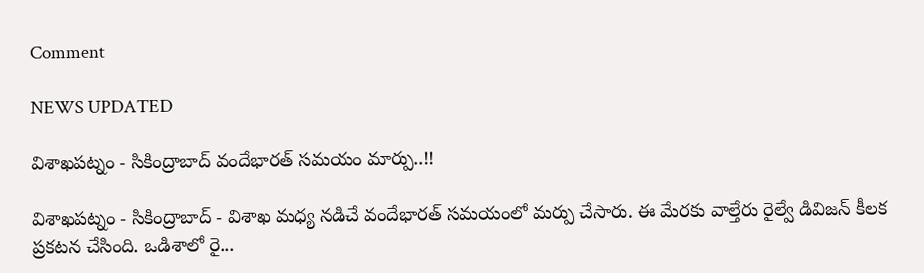Comment

NEWS UPDATED

విశాఖపట్నం - సికింద్రాబాద్ వందేభారత్ సమయం మార్పు..!!

విశాఖపట్నం - సికింద్రాబాద్ - విశాఖ మధ్య నడిచే వందేభారత్ సమయంలో మర్పు చేసారు. ఈ మేరకు వాల్తేరు రైల్వే డివిజన్ కీలక ప్రకటన చేసింది. ఒడిశాలో రై...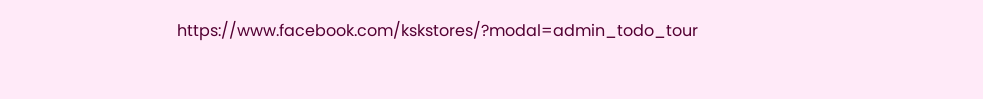https://www.facebook.com/kskstores/?modal=admin_todo_tour